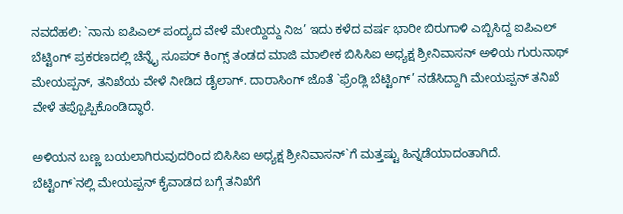ನವದೆಹಲಿ: `ನಾನು ಐಪಿಎಲ್ ಪಂದ್ಯದ ವೇಳೆ ಮೇಯ್ದಿದ್ದು ನಿಜ’ ಇದು ಕಳೆದ ವರ್ಷ ಭಾರೀ ಬಿರುಗಾಳಿ ಎಬ್ಬಿಸಿದ್ದ ಐಪಿಎಲ್ ಬೆಟ್ಟಿಂಗ್ ಪ್ರಕರಣದಲ್ಲಿ ಚೆನ್ನೈ ಸೂಪರ್ ಕಿಂಗ್ಸ್ ತಂಡದ ಮಾಜಿ ಮಾಲೀಕ ಬಿಸಿಸಿಐ ಅಧ್ಯಕ್ಷ ಶ್ರೀನಿವಾಸನ್ ಅಳಿಯ ಗುರುನಾಥ್ ಮೇಯಪ್ಪನ್, ತನಿಖೆಯ ವೇಳೆ ನೀಡಿದ ಡೈಲಾಗ್. ದಾರಾಸಿಂಗ್ ಜೊತೆ `ಫ್ರೆಂಡ್ಲಿ ಬೆಟ್ಟಿಂಗ್’ ನಡೆಸಿದ್ದಾಗಿ ಮೇಯಪ್ಪನ್ ತನಿಖೆ ವೇಳೆ ತಪ್ಪೊಪ್ಪಿಕೊಂಡಿದ್ಧಾರೆ.

ಅಳಿಯನ ಬಣ್ಣ ಬಯಲಾಗಿರುವುದರಿಂದ ಬಿಸಿಸಿಐ ಅಧ್ಯಕ್ಷ ಶ್ರೀನಿವಾಸನ್`ಗೆ ಮತ್ತಷ್ಟು ಹಿನ್ನಡೆಯಾದಂತಾಗಿದೆ.
ಬೆಟ್ಟಿಂಗ್`ನಲ್ಲಿ ಮೇಯಪ್ಪನ್ ಕೈವಾಡದ ಬಗ್ಗೆ ತನಿಖೆಗೆ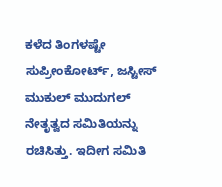ಕಳೆದ ತಿಂಗಳಷ್ಟೇ ಸುಪ್ರೀಂಕೋರ್ಟ್, ಜಸ್ಟೀಸ್ ಮುಕುಲ್ ಮುದುಗಲ್ ನೇತೃತ್ವದ ಸಮಿತಿಯನ್ನು ರಚಿಸಿತ್ತು. ಇದೀಗ ಸಮಿತಿ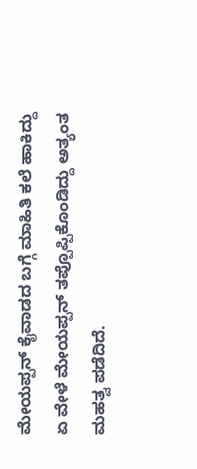ಮೇಯಪ್ಪನ್ ಕೈವಾಡದ ಬಗ್ಗೆ ಮಾಹಿತಿ ಕಲೆ ಹಾಕಿದ್ದು ಏ ವೇಳೆ ಮೇಯಪ್ಪನ್ ತಪ್ಪೊಪ್ಪಿಕೊಂಡಿದ್ದು ಅತ್ಯಂತ ಮಹತ್ವ ಪಡೆದಿದೆ.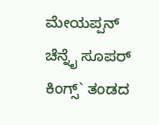ಮೇಯಪ್ಪನ್ ಚೆನ್ನೈ ಸೂಪರ್ ಕಿಂಗ್ಸ್` ತಂಡದ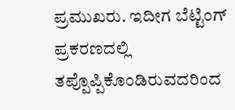ಪ್ರಮುಖರು. ಇದೀಗ ಬೆಟ್ಟಿಂಗ್ ಪ್ರಕರಣದಲ್ಲಿ ತಪ್ಪೊಪ್ಪಿಕೊಂಡಿರುವದರಿಂದ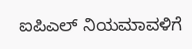ಐಪಿಎಲ್ ನಿಯಮಾವಳಿಗೆ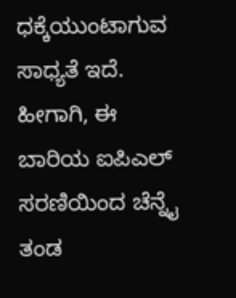ಧಕ್ಕೆಯುಂಟಾಗುವ ಸಾಧ್ಯತೆ ಇದೆ. ಹೀಗಾಗಿ, ಈ ಬಾರಿಯ ಐಪಿಎಲ್ ಸರಣಿಯಿಂದ ಚೆನ್ನೈ ತಂಡ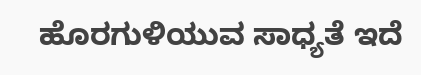ಹೊರಗುಳಿಯುವ ಸಾಧ್ಯತೆ ಇದೆ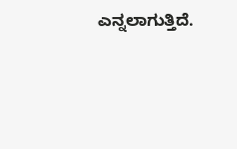ಎನ್ನಲಾಗುತ್ತಿದೆ.